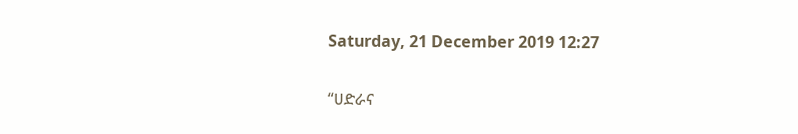Saturday, 21 December 2019 12:27

“ሀድራና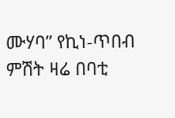ሙሃባ” የኪነ-ጥበብ ምሽት ዛሬ በባቲ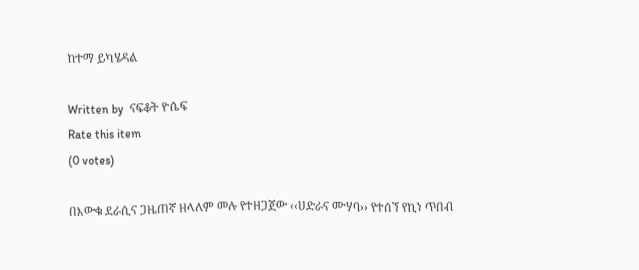ከተማ ይካሄዳል

Written by  ናፍቆት ዮሴፍ
Rate this item
(0 votes)

በእውቁ ደራሲና ጋዜጠኛ ዘላለም መሉ የተዘጋጀው ‹‹ሀድራና ሙሃባ›› የተሰኘ የኪነ ጥበብ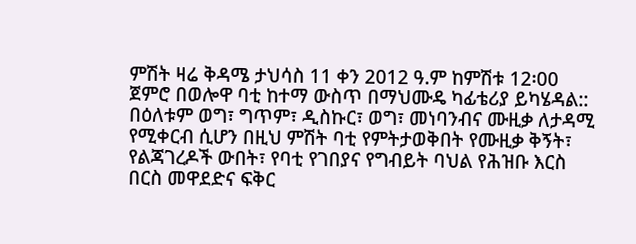ምሽት ዛሬ ቅዳሜ ታህሳስ 11 ቀን 2012 ዓ.ም ከምሽቱ 12፡00 ጀምሮ በወሎዋ ባቲ ከተማ ውስጥ በማህሙዴ ካፊቴሪያ ይካሄዳል::
በዕለቱም ወግ፣ ግጥም፣ ዲስኩር፣ ወግ፣ መነባንብና ሙዚቃ ለታዳሚ የሚቀርብ ሲሆን በዚህ ምሽት ባቲ የምትታወቅበት የሙዚቃ ቅኝት፣ የልጃገረዶች ውበት፣ የባቲ የገበያና የግብይት ባህል የሕዝቡ እርስ በርስ መዋደድና ፍቅር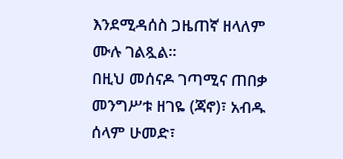እንደሚዳሰስ ጋዜጠኛ ዘላለም ሙሉ ገልጿል፡፡
በዚህ መሰናዶ ገጣሚና ጠበቃ መንግሥቱ ዘገዬ (ጃኖ)፣ አብዱ ሰላም ሁመድ፣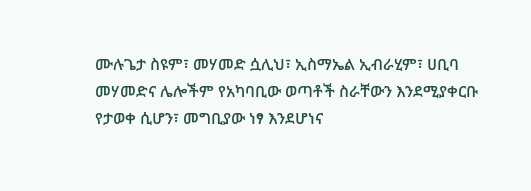ሙሉጌታ ስዩም፣ መሃመድ ሷሊህ፣ ኢስማኤል ኢብራሂም፣ ሀቢባ መሃመድና ሌሎችም የአካባቢው ወጣቶች ስራቸውን እንደሚያቀርቡ የታወቀ ሲሆን፣ መግቢያው ነፃ እንደሆነና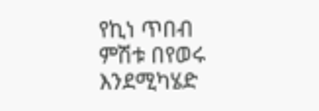የኪነ ጥበብ ምሽቱ በየወሩ እንደሚካሄድ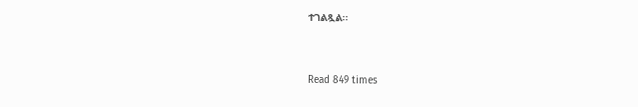ተገልጿል፡፡


Read 849 times